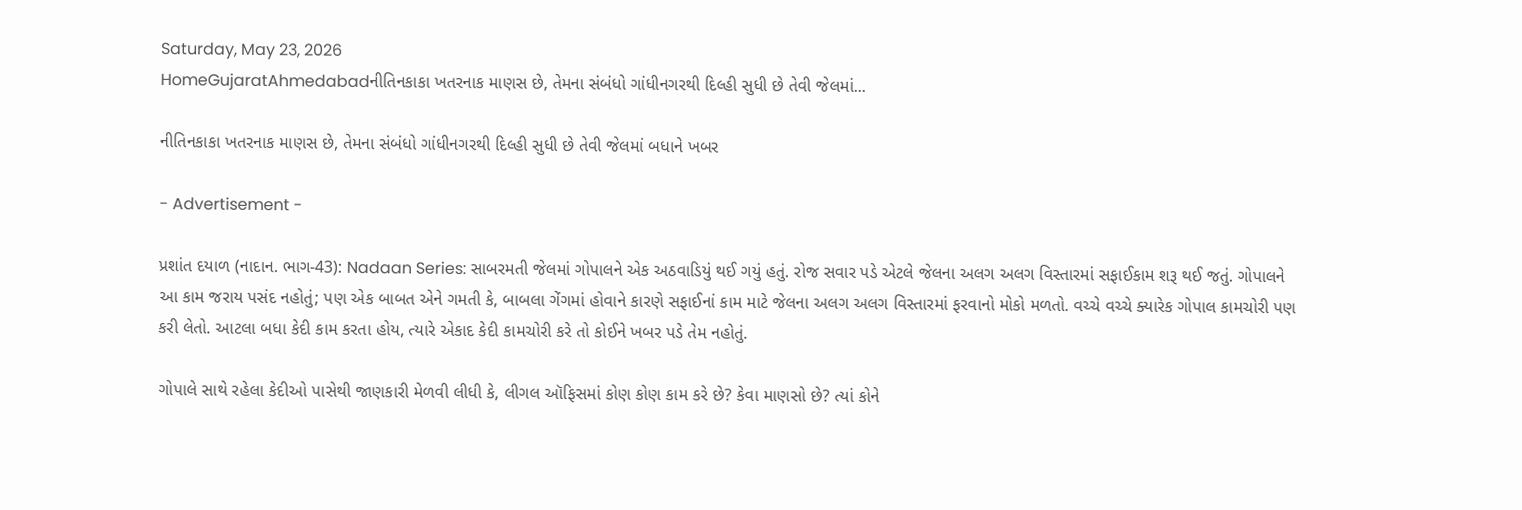Saturday, May 23, 2026
HomeGujaratAhmedabadનીતિનકાકા ખતરનાક માણસ છે, તેમના સંબંધો ગાંધીનગરથી દિલ્હી સુધી છે તેવી જેલમાં...

નીતિનકાકા ખતરનાક માણસ છે, તેમના સંબંધો ગાંધીનગરથી દિલ્હી સુધી છે તેવી જેલમાં બધાને ખબર

- Advertisement -

પ્રશાંત દયાળ (નાદાન. ભાગ-43): Nadaan Series: સાબરમતી જેલમાં ગોપાલને એક અઠવાડિયું થઈ ગયું હતું. રોજ સવાર પડે એટલે જેલના અલગ અલગ વિસ્તારમાં સફાઈકામ શરૂ થઈ જતું. ગોપાલને આ કામ જરાય પસંદ નહોતું; પણ એક બાબત એને ગમતી કે, બાબલા ગેંગમાં હોવાને કારણે સફાઈનાં કામ માટે જેલના અલગ અલગ વિસ્તારમાં ફરવાનો મોકો મળતો. વચ્ચે વચ્ચે ક્યારેક ગોપાલ કામચોરી પણ કરી લેતો. આટલા બધા કેદી કામ કરતા હોય, ત્યારે એકાદ કેદી કામચોરી કરે તો કોઈને ખબર પડે તેમ નહોતું.

ગોપાલે સાથે રહેલા કેદીઓ પાસેથી જાણકારી મેળવી લીધી કે, લીગલ ઑફિસમાં કોણ કોણ કામ કરે છે? કેવા માણસો છે? ત્યાં કોને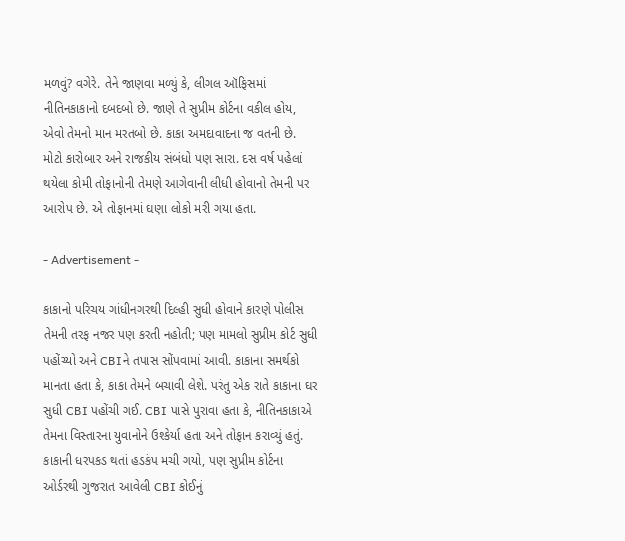મળવું? વગેરે. તેને જાણવા મળ્યું કે, લીગલ ઑફિસમાં નીતિનકાકાનો દબદબો છે. જાણે તે સુપ્રીમ કોર્ટના વકીલ હોય, એવો તેમનો માન મરતબો છે. કાકા અમદાવાદના જ વતની છે. મોટો કારોબાર અને રાજકીય સંબંધો પણ સારા. દસ વર્ષ પહેલાં થયેલા કોમી તોફાનોની તેમણે આગેવાની લીધી હોવાનો તેમની પર આરોપ છે. એ તોફાનમાં ઘણા લોકો મરી ગયા હતા.

- Advertisement -

કાકાનો પરિચય ગાંધીનગરથી દિલ્હી સુધી હોવાને કારણે પોલીસ તેમની તરફ નજર પણ કરતી નહોતી; પણ મામલો સુપ્રીમ કોર્ટ સુધી પહોંચ્યો અને CBIને તપાસ સોંપવામાં આવી. કાકાના સમર્થકો માનતા હતા કે, કાકા તેમને બચાવી લેશે. પરંતુ એક રાતે કાકાના ઘર સુધી CBI પહોંચી ગઈ. CBI પાસે પુરાવા હતા કે, નીતિનકાકાએ તેમના વિસ્તારના યુવાનોને ઉશ્કેર્યા હતા અને તોફાન કરાવ્યું હતું. કાકાની ધરપકડ થતાં હડકંપ મચી ગયો, પણ સુપ્રીમ કોર્ટના ઓર્ડરથી ગુજરાત આવેલી CBI કોઈનું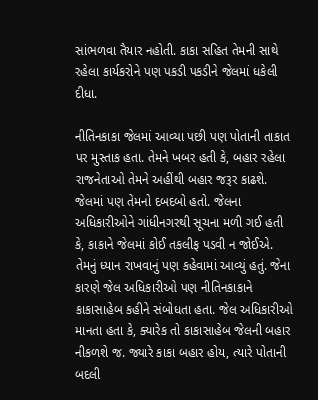સાંભળવા તૈયાર નહોતી. કાકા સહિત તેમની સાથે રહેલા કાર્યકરોને પણ પકડી પકડીને જેલમાં ધકેલી દીધા.

નીતિનકાકા જેલમાં આવ્યા પછી પણ પોતાની તાકાત પર મુસ્તાક હતા. તેમને ખબર હતી કે, બહાર રહેલા રાજનેતાઓ તેમને અહીંથી બહાર જરૂર કાઢશે. જેલમાં પણ તેમનો દબદબો હતો. જેલના અધિકારીઓને ગાંધીનગરથી સૂચના મળી ગઈ હતી કે, કાકાને જેલમાં કોઈ તકલીફ પડવી ન જોઈએ. તેમનું ધ્યાન રાખવાનું પણ કહેવામાં આવ્યું હતું. જેના કારણે જેલ અધિકારીઓ પણ નીતિનકાકાને કાકાસાહેબ કહીને સંબોધતા હતા. જેલ અધિકારીઓ માનતા હતા કે, ક્યારેક તો કાકાસાહેબ જેલની બહાર નીકળશે જ. જ્યારે કાકા બહાર હોય, ત્યારે પોતાની બદલી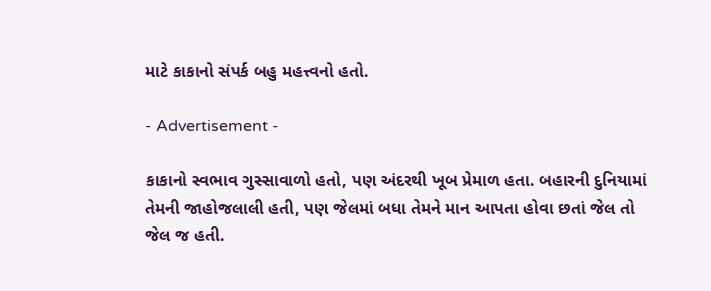માટે કાકાનો સંપર્ક બહુ મહત્ત્વનો હતો.

- Advertisement -

કાકાનો સ્વભાવ ગુસ્સાવાળો હતો, પણ અંદરથી ખૂબ પ્રેમાળ હતા. બહારની દુનિયામાં તેમની જાહોજલાલી હતી, પણ જેલમાં બધા તેમને માન આપતા હોવા છતાં જેલ તો જેલ જ હતી.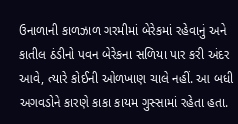ઉનાળાની કાળઝાળ ગરમીમાં બેરેકમાં રહેવાનું અને કાતીલ ઠંડીનો પવન બેરેકના સળિયા પાર કરી અંદર આવે, ત્યારે કોઈની ઓળખાણ ચાલે નહીં. આ બધી અગવડોને કારણે કાકા કાયમ ગુસ્સામાં રહેતા હતા.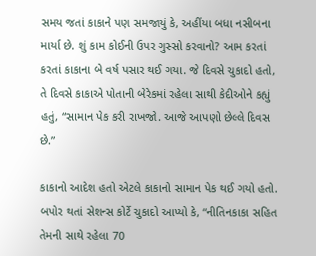સમય જતાં કાકાને પણ સમજાયું કે, અહીંયા બધા નસીબના માર્યા છે. શું કામ કોઈની ઉપર ગુસ્સો કરવાનો? આમ કરતાં કરતાં કાકાના બે વર્ષ પસાર થઈ ગયા. જે દિવસે ચુકાદો હતો, તે દિવસે કાકાએ પોતાની બેરેકમાં રહેલા સાથી કેદીઓને કહ્યું હતું, “સામાન પેક કરી રાખજો. આજે આપણો છેલ્લે દિવસ છે.”

કાકાનો આદેશ હતો એટલે કાકાનો સામાન પેક થઈ ગયો હતો. બપોર થતાં સેશન્સ કોર્ટે ચુકાદો આપ્યો કે, “નીતિનકાકા સહિત તેમની સાથે રહેલા 70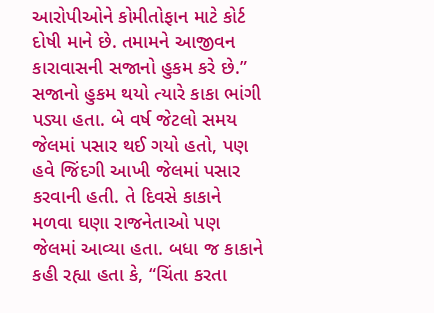આરોપીઓને કોમીતોફાન માટે કોર્ટ દોષી માને છે. તમામને આજીવન કારાવાસની સજાનો હુકમ કરે છે.”
સજાનો હુકમ થયો ત્યારે કાકા ભાંગી પડ્યા હતા. બે વર્ષ જેટલો સમય જેલમાં પસાર થઈ ગયો હતો, પણ હવે જિંદગી આખી જેલમાં પસાર કરવાની હતી. તે દિવસે કાકાને મળવા ઘણા રાજનેતાઓ પણ જેલમાં આવ્યા હતા. બધા જ કાકાને કહી રહ્યા હતા કે, “ચિંતા કરતા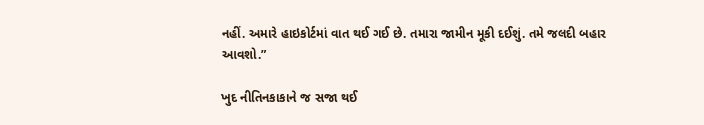નહીં. અમારે હાઇકોર્ટમાં વાત થઈ ગઈ છે. તમારા જામીન મૂકી દઈશું. તમે જલદી બહાર આવશો.”

ખુદ નીતિનકાકાને જ સજા થઈ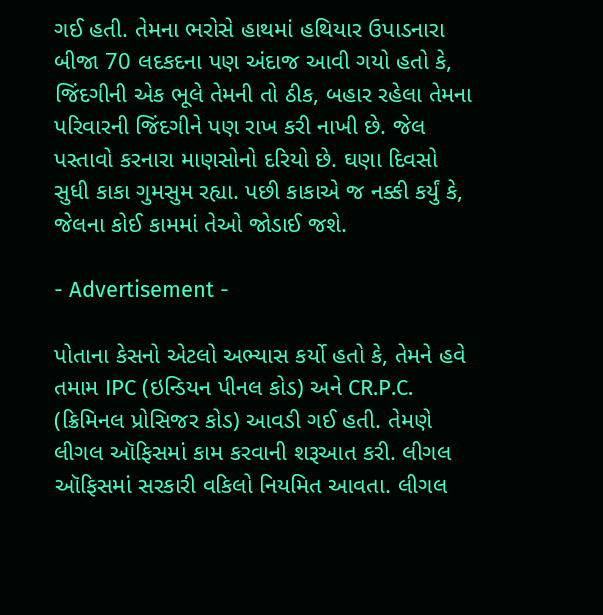ગઈ હતી. તેમના ભરોસે હાથમાં હથિયાર ઉપાડનારા બીજા 70 લદકદના પણ અંદાજ આવી ગયો હતો કે, જિંદગીની એક ભૂલે તેમની તો ઠીક, બહાર રહેલા તેમના પરિવારની જિંદગીને પણ રાખ કરી નાખી છે. જેલ પસ્તાવો કરનારા માણસોનો દરિયો છે. ઘણા દિવસો સુધી કાકા ગુમસુમ રહ્યા. પછી કાકાએ જ નક્કી કર્યું કે, જેલના કોઈ કામમાં તેઓ જોડાઈ જશે.

- Advertisement -

પોતાના કેસનો એટલો અભ્યાસ કર્યો હતો કે, તેમને હવે તમામ IPC (ઇન્ડિયન પીનલ કોડ) અને CR.P.C. (ક્રિમિનલ પ્રોસિજર કોડ) આવડી ગઈ હતી. તેમણે લીગલ ઑફિસમાં કામ કરવાની શરૂઆત કરી. લીગલ ઑફિસમાં સરકારી વકિલો નિયમિત આવતા. લીગલ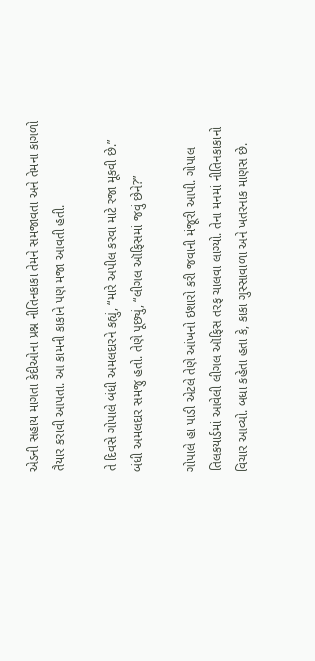એડની સહાય માગતા કેદીઓના પ્રશ્ન નીતિનકાકા તેમને સમજાવતા અને તેમના કાગળો તૈયાર કરાવી આપતા. આ કામની કાકાને પણ મજા આવતી હતી.

તે દિવસે ગોપાલે બંધી અમલદારને કહ્યું, “મારે અપીલ કરવા માટે રજા મૂકવી છે.”
બંધી અમલદાર સમજુ હતો. તેણે પૂછ્યું, “લીગલ ઑફિસમાં જવું છેને?”

ગોપાલે હા પાડી એટલે તેણે આંખનો ઇશારો કરી જવાની મંજૂરી આપી. ગોપાલ તિલકયાર્ડમાં આવેલી લીગલ ઑફિસ તરફ ચાલવા લાગ્યો. તેના મનમાં નીતિનકાકાનો વિચાર આવ્યો. બધા કહેતા હતા કે, કાકા ગુસ્સાવાળા અને ખતરનાક માણસ છે.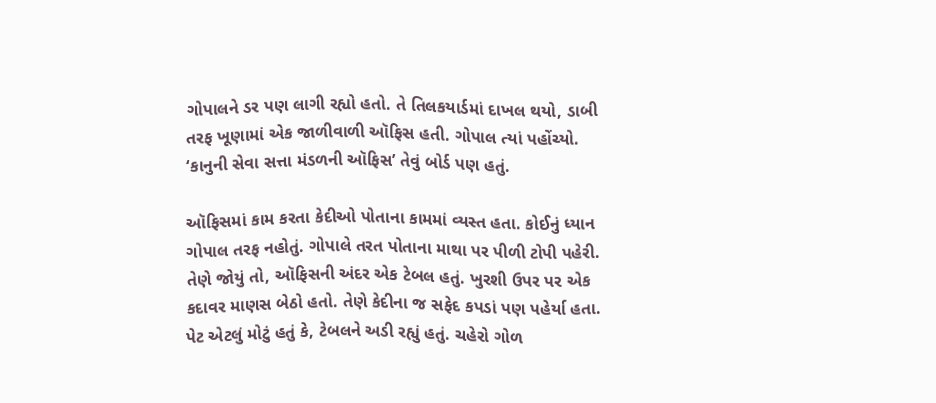ગોપાલને ડર પણ લાગી રહ્યો હતો. તે તિલકયાર્ડમાં દાખલ થયો, ડાબી તરફ ખૂણામાં એક જાળીવાળી ઑફિસ હતી. ગોપાલ ત્યાં પહોંચ્યો. ‘કાનુની સેવા સત્તા મંડળની ઑફિસ’ તેવું બોર્ડ પણ હતું.

ઑફિસમાં કામ કરતા કેદીઓ પોતાના કામમાં વ્યસ્ત હતા. કોઈનું ધ્યાન ગોપાલ તરફ નહોતું. ગોપાલે તરત પોતાના માથા પર પીળી ટોપી પહેરી. તેણે જોયું તો, ઑફિસની અંદર એક ટેબલ હતું. ખુરશી ઉપર પર એક કદાવર માણસ બેઠો હતો. તેણે કેદીના જ સફેદ કપડાં પણ પહેર્યા હતા. પેટ એટલું મોટું હતું કે, ટેબલને અડી રહ્યું હતું. ચહેરો ગોળ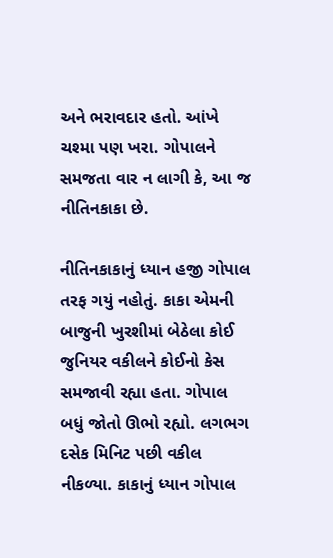અને ભરાવદાર હતો. આંખે ચશ્મા પણ ખરા. ગોપાલને સમજતા વાર ન લાગી કે, આ જ નીતિનકાકા છે.

નીતિનકાકાનું ધ્યાન હજી ગોપાલ તરફ ગયું નહોતું. કાકા એમની બાજુની ખુરશીમાં બેઠેલા કોઈ જુનિયર વકીલને કોઈનો કેસ સમજાવી રહ્યા હતા. ગોપાલ બધું જોતો ઊભો રહ્યો. લગભગ દસેક મિનિટ પછી વકીલ નીકળ્યા. કાકાનું ધ્યાન ગોપાલ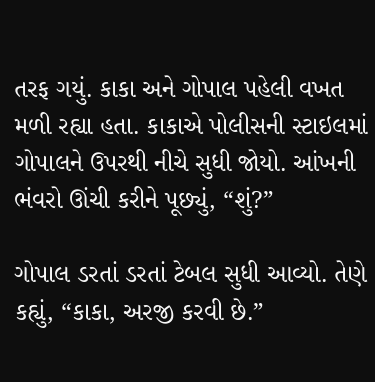તરફ ગયું. કાકા અને ગોપાલ પહેલી વખત મળી રહ્યા હતા. કાકાએ પોલીસની સ્ટાઇલમાં ગોપાલને ઉપરથી નીચે સુધી જોયો. આંખની ભંવરો ઊંચી કરીને પૂછ્યું, “શું?”

ગોપાલ ડરતાં ડરતાં ટેબલ સુધી આવ્યો. તેણે કહ્યું, “કાકા, અરજી કરવી છે.”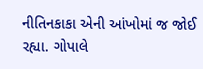નીતિનકાકા એની આંખોમાં જ જોઈ રહ્યા. ગોપાલે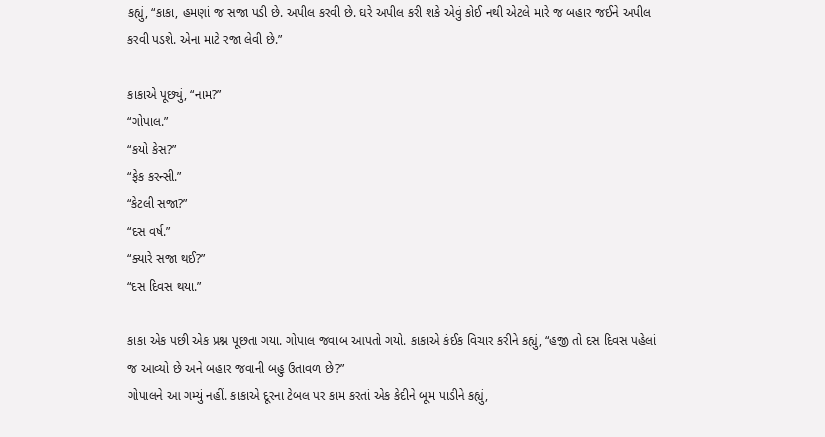કહ્યું, “કાકા, હમણાં જ સજા પડી છે. અપીલ કરવી છે. ઘરે અપીલ કરી શકે એવું કોઈ નથી એટલે મારે જ બહાર જઈને અપીલ કરવી પડશે. એના માટે રજા લેવી છે.”

કાકાએ પૂછ્યું, “નામ?”
“ગોપાલ.”
“કયો કેસ?”
“ફેક કરન્સી.”
“કેટલી સજા?”
“દસ વર્ષ.”
“ક્યારે સજા થઈ?”
“દસ દિવસ થયા.”

કાકા એક પછી એક પ્રશ્ન પૂછતા ગયા. ગોપાલ જવાબ આપતો ગયો. કાકાએ કંઈક વિચાર કરીને કહ્યું, “હજી તો દસ દિવસ પહેલાં જ આવ્યો છે અને બહાર જવાની બહુ ઉતાવળ છે?”
ગોપાલને આ ગમ્યું નહીં. કાકાએ દૂરના ટેબલ પર કામ કરતાં એક કેદીને બૂમ પાડીને કહ્યું,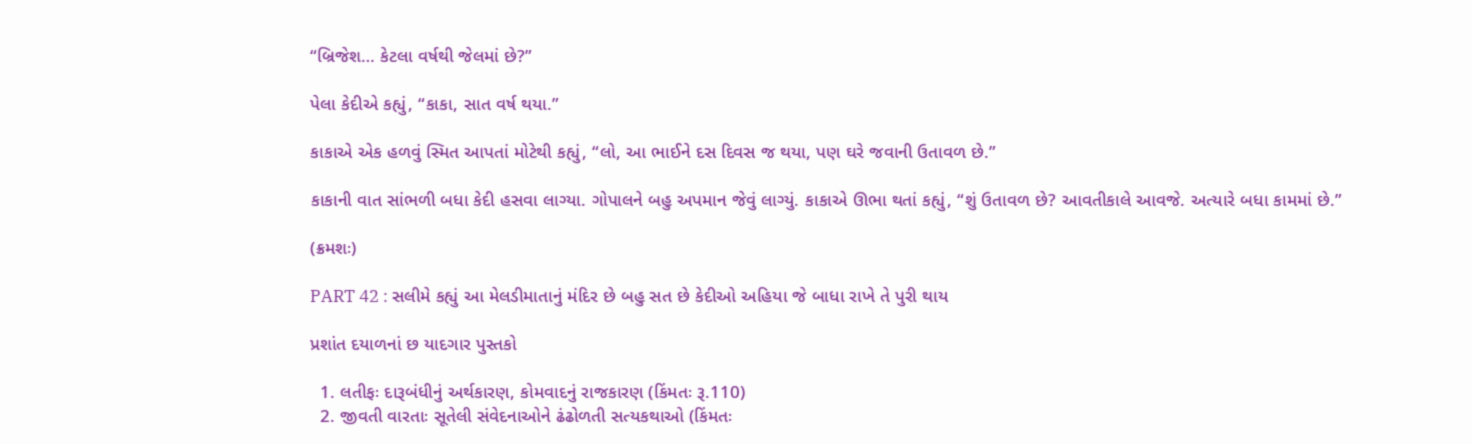“બ્રિજેશ… કેટલા વર્ષથી જેલમાં છે?”

પેલા કેદીએ કહ્યું, “કાકા, સાત વર્ષ થયા.”

કાકાએ એક હળવું સ્મિત આપતાં મોટેથી કહ્યું, “લો, આ ભાઈને દસ દિવસ જ થયા, પણ ઘરે જવાની ઉતાવળ છે.”

કાકાની વાત સાંભળી બધા કેદી હસવા લાગ્યા. ગોપાલને બહુ અપમાન જેવું લાગ્યું. કાકાએ ઊભા થતાં કહ્યું, “શું ઉતાવળ છે? આવતીકાલે આવજે. અત્યારે બધા કામમાં છે.”

(ક્રમશઃ)

PART 42 : સલીમે કહ્યું આ મેલડીમાતાનું મંદિર છે બહુ સત છે કેદીઓ અહિયા જે બાધા રાખે તે પુરી થાય

પ્રશાંત દયાળનાં છ યાદગાર પુસ્તકો

  1. લતીફઃ દારૂબંધીનું અર્થકારણ, કોમવાદનું રાજકારણ (કિંમતઃ રૂ.110)
  2. જીવતી વારતાઃ સૂતેલી સંવેદનાઓને ઢંઢોળતી સત્યકથાઓ (કિંમતઃ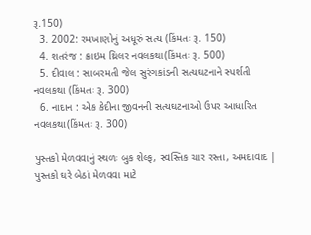રૂ.150)
  3. 2002: રમખાણોનું અધૂરું સત્ય (કિંમતઃ રૂ. 150)
  4. શતરંજ : ક્રાઇમ થ્રિલર નવલકથા(કિંમતઃ રૂ. 500)
  5. દીવાલ : સાબરમતી જેલ સુરંગકાંડની સત્યઘટનાને સ્પર્શતી નવલકથા (કિંમતઃ રૂ. 300)
  6. નાદાન : એક કેદીના જીવનની સત્યઘટનાઓ ઉપર આધારિત નવલકથા(કિંમતઃ રૂ. 300)

પુસ્તકો મેળવવાનું સ્થળઃ બુક શેલ્ફ, સ્વસ્તિક ચાર રસ્તા, અમદાવાદ | પુસ્તકો ઘરે બેઠાં મેળવવા માટે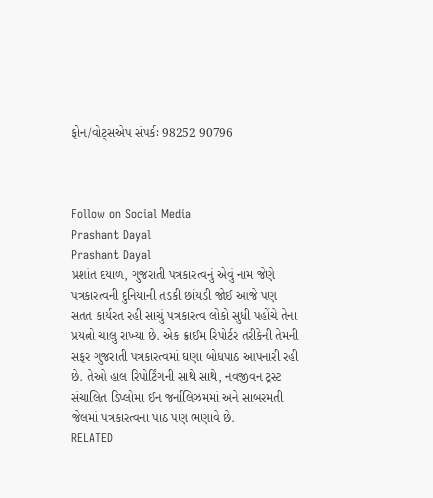ફોન/વોટ્સએપ સંપર્કઃ 98252 90796



Follow on Social Media
Prashant Dayal
Prashant Dayal
પ્રશાંત દયાળ, ગુજરાતી પત્રકારત્વનું એવું નામ જેણે પત્રકારત્વની દુનિયાની તડકી છાંયડી જોઈ આજે પણ સતત કાર્યરત રહી સાચું પત્રકારત્વ લોકો સુધી પહોંચે તેના પ્રયત્નો ચાલુ રાખ્યા છે. એક ક્રાઈમ રિપોર્ટર તરીકેની તેમની સફર ગુજરાતી પત્રકારત્વમાં ઘણા બોધપાઠ આપનારી રહી છે. તેઓ હાલ રિપોર્ટિંગની સાથે સાથે, નવજીવન ટ્રસ્ટ સંચાલિત ડિપ્લોમા ઈન જર્નાલિઝમમાં અને સાબરમતી જેલમાં પત્રકારત્વના પાઠ પણ ભણાવે છે.
RELATED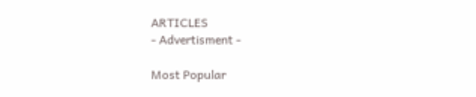ARTICLES
- Advertisment -

Most Popular